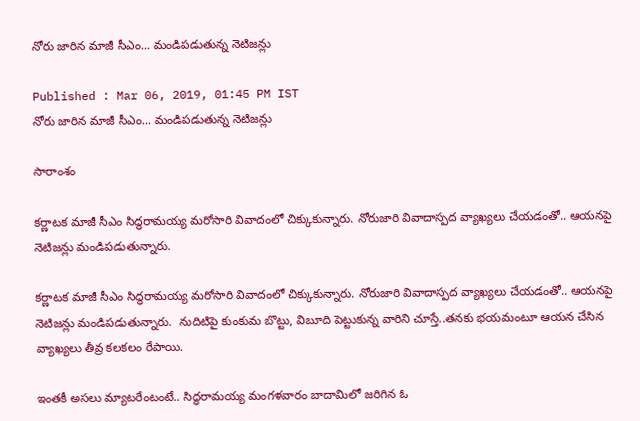నోరు జారిన మాజీ సీఎం... మండిపడుతున్న నెటిజన్లు

Published : Mar 06, 2019, 01:45 PM IST
నోరు జారిన మాజీ సీఎం... మండిపడుతున్న నెటిజన్లు

సారాంశం

కర్ణాటక మాజీ సీఎం సిద్ధరామయ్య మరోసారి వివాదంలో చిక్కుకున్నారు. నోరుజారి వివాదాస్పద వ్యాఖ్యలు చేయడంతో.. ఆయనపై నెటిజన్లు మండిపడుతున్నారు.

కర్ణాటక మాజీ సీఎం సిద్ధరామయ్య మరోసారి వివాదంలో చిక్కుకున్నారు. నోరుజారి వివాదాస్పద వ్యాఖ్యలు చేయడంతో.. ఆయనపై నెటిజన్లు మండిపడుతున్నారు.  నుదిటిపై కుంకుమ బొట్టు, విబూది పెట్టుకున్న వారిని చూస్తే..తనకు భయమంటూ ఆయన చేసిన వ్యాఖ్యలు తీవ్ర కలకలం రేపాయి.

ఇంతకీ అసలు మ్యాటరేంటంటే.. సిద్ధరామయ్య మంగళవారం బాదామిలో జరిగిన ఓ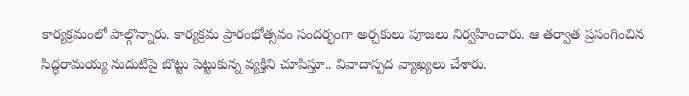కార్యక్రమంలో పాల్గొన్నారు. కార్యక్రమ ప్రారంభోత్సవం సందర్భంగా అర్చకులు పూజలు నిర్వహించారు. ఆ తర్వాత ప్రసంగించిన సిద్ధరామయ్య నుదుటిపై బొట్టు పెట్టుకున్న వ్యక్తిని చూపిస్తూ.. వివాదాస్పద వ్యాఖ్యలు చేశారు.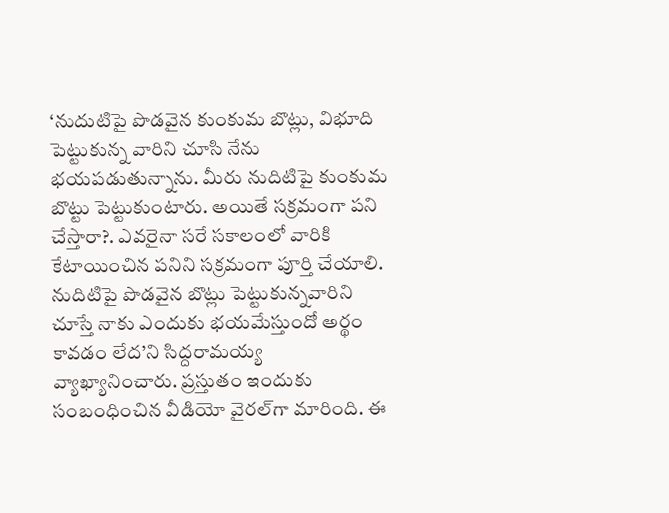‘నుదుటిపై పొడవైన కుంకుమ బొట్లు, విభూది పెట్టుకున్న వారిని చూసి నేను భయపడుతున్నాను. మీరు నుదిటిపై కుంకుమ బొట్టు పెట్టుకుంటారు. అయితే సక్రమంగా పని చేస్తారా?. ఎవరైనా సరే సకాలంలో వారికి కేటాయించిన పనిని సక్రమంగా పూర్తి చేయాలి. నుదిటిపై పొడవైన బొట్లు పెట్టుకున్నవారిని చూస్తే నాకు ఎందుకు భయమేస్తుందో అర్థం కావడం లేద’ని సిద్దరామయ్య వ్యాఖ్యానించారు. ప్రస్తుతం ఇందుకు సంబంధించిన వీడియో వైరల్‌గా మారింది. ఈ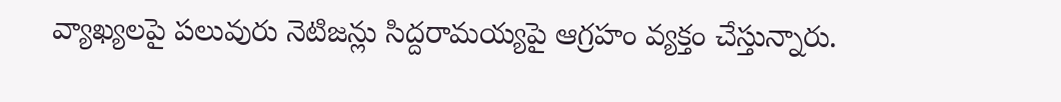వ్యాఖ్యలపై పలువురు నెటిజన్లు సిద్దరామయ్యపై ఆగ్రహం వ్యక్తం చేస్తున్నారు.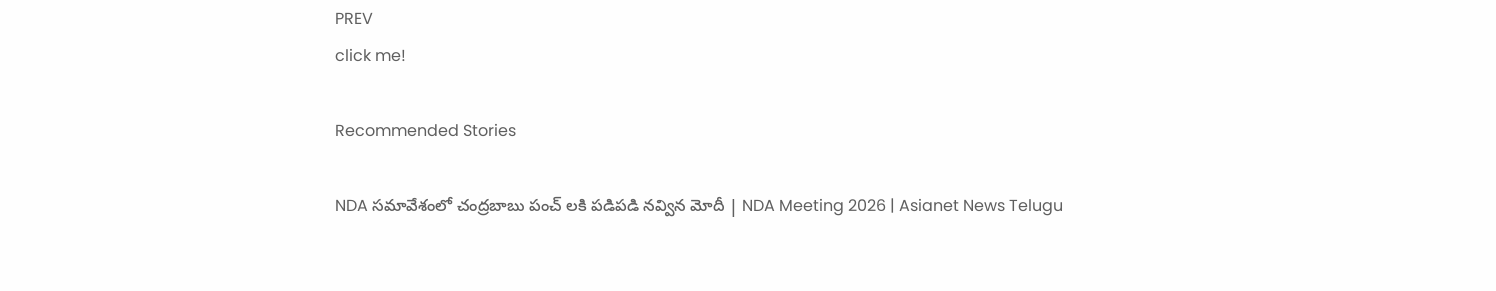PREV
click me!

Recommended Stories

NDA సమావేశంలో చంద్రబాబు పంచ్ లకి పడిపడి నవ్విన మోదీ | NDA Meeting 2026 | Asianet News Telugu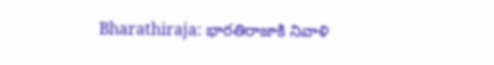Bharathiraja: భారతిరాజాకి నివాళి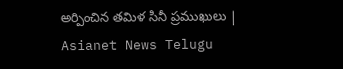అర్పించిన తమిళ సినీ ప్రముఖులు | Asianet News Telugu